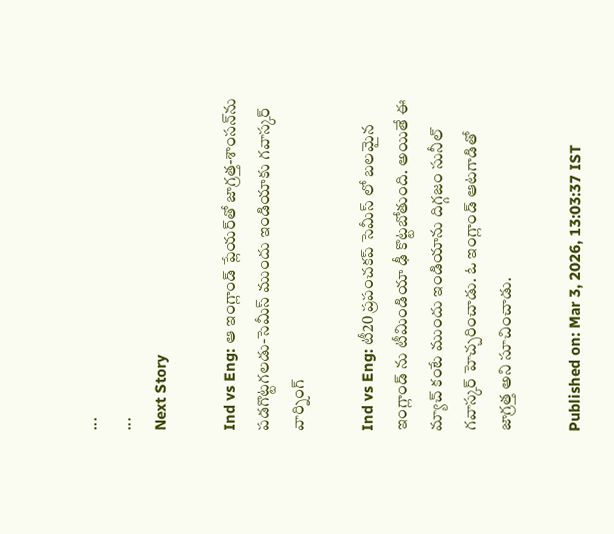...
...
Next Story

Ind vs Eng: ఆ ఇంగ్లాండ్ ప్లేయ‌ర్‌తో జాగ్ర‌త్త‌-శాంస‌న్‌ను ప‌డ‌గొట్ట‌గ‌ల‌డు-సెమీస్ ముందు ఇండియాకు గ‌వాస్క‌ర్ వార్నింగ్

Ind vs Eng: టీ20 ప్రపంచకప్ సెమీస్ లో బలమైన ఇంగ్లాండ్ ను టీమిండియా ఢీ కొట్టబోతుంది. అయితే ఈ మ్యాచ్ కంటే ముందు ఇండియాను దిగ్గజం సునీల్ గవాస్కర్ హెచ్చరించాడు. ఓ ఇంగ్లాండ్ ఆటగాడితో జాగ్రత్త అని సూచించాడు.

Published on: Mar 3, 2026, 13:03:37 IST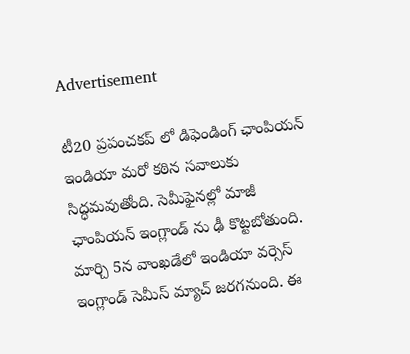Advertisement

టీ20 ప్రపంచకప్ లో డిఫెండింగ్ ఛాంపియన్ ఇండియా మరో కఠిన సవాలుకు సిద్ధమవుతోంది. సెమీఫైనల్లో మాజీ ఛాంపియన్ ఇంగ్లాండ్ ను ఢీ కొట్టబోతుంది. మార్చి 5న వాంఖడేలో ఇండియా వర్సెస్ ఇంగ్లాండ్ సెమీస్ మ్యాచ్ జరగనుంది. ఈ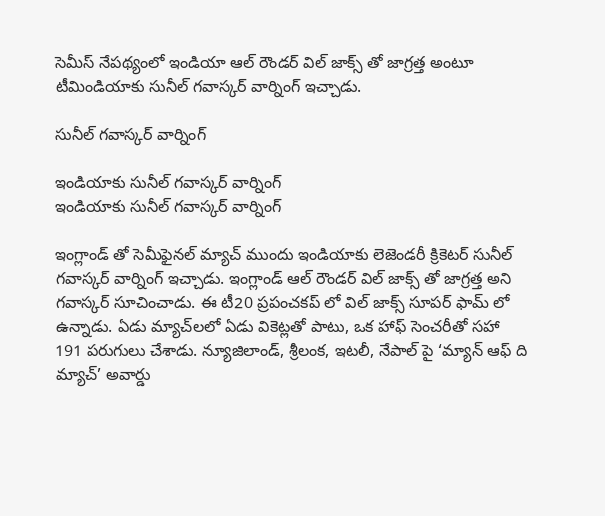సెమీస్ నేపథ్యంలో ఇండియా ఆల్ రౌండర్ విల్ జాక్స్ తో జాగ్రత్త అంటూ టీమిండియాకు సునీల్ గవాస్కర్ వార్నింగ్ ఇచ్చాడు.

సునీల్ గవాస్కర్ వార్నింగ్

ఇండియాకు సునీల్ గవాస్కర్ వార్నింగ్
ఇండియాకు సునీల్ గవాస్కర్ వార్నింగ్

ఇంగ్లాండ్ తో సెమీఫైనల్ మ్యాచ్ ముందు ఇండియాకు లెజెండరీ క్రికెటర్ సునీల్ గవాస్కర్ వార్నింగ్ ఇచ్చాడు. ఇంగ్లాండ్ ఆల్ రౌండర్ విల్ జాక్స్ తో జాగ్రత్త అని గవాస్కర్ సూచించాడు. ఈ టీ20 ప్రపంచకప్ లో విల్ జాక్స్ సూపర్ ఫామ్ లో ఉన్నాడు. ఏడు మ్యాచ్‌లలో ఏడు వికెట్లతో పాటు, ఒక హాఫ్ సెంచరీతో సహా 191 పరుగులు చేశాడు. న్యూజిలాండ్, శ్రీలంక, ఇటలీ, నేపాల్ పై ‘మ్యాన్ ఆఫ్ ది మ్యాచ్’ అవార్డు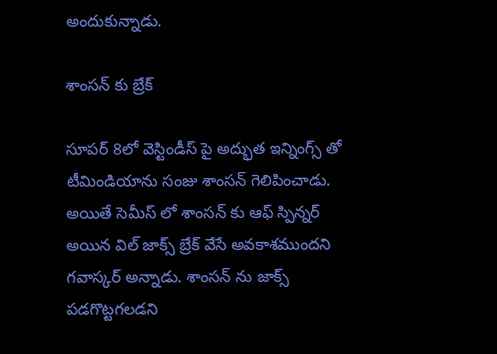అందుకున్నాడు.

శాంసన్ కు బ్రేక్

సూపర్ 8లో వెస్టిండీస్ పై అద్భుత ఇన్నింగ్స్ తో టీమిండియాను సంజు శాంసన్ గెలిపించాడు. అయితే సెమీస్ లో శాంసన్ కు ఆఫ్ స్పిన్నర్ అయిన విల్ జాక్స్ బ్రేక్ వేసే అవకాశముందని గవాస్కర్ అన్నాడు. శాంసన్ ను జాక్స్ పడగొట్టగలడని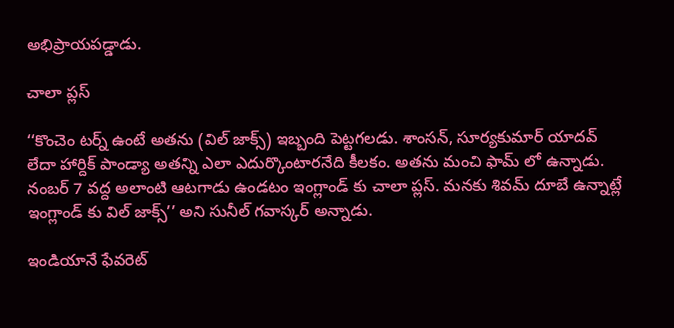అభిప్రాయపడ్డాడు.

చాలా ప్లస్

‘‘కొంచెం టర్న్ ఉంటే అతను (విల్ జాక్స్) ఇబ్బంది పెట్టగలడు. శాంసన్, సూర్యకుమార్ యాదవ్ లేదా హార్దిక్ పాండ్యా అతన్ని ఎలా ఎదుర్కొంటారనేది కీలకం. అతను మంచి ఫామ్ లో ఉన్నాడు. నంబర్ 7 వద్ద అలాంటి ఆటగాడు ఉండటం ఇంగ్లాండ్ కు చాలా ప్లస్. మనకు శివమ్ దూబే ఉన్నాట్లే ఇంగ్లాండ్ కు విల్ జాక్స్’’ అని సునీల్ గవాస్కర్ అన్నాడు.

ఇండియానే ఫేవరెట్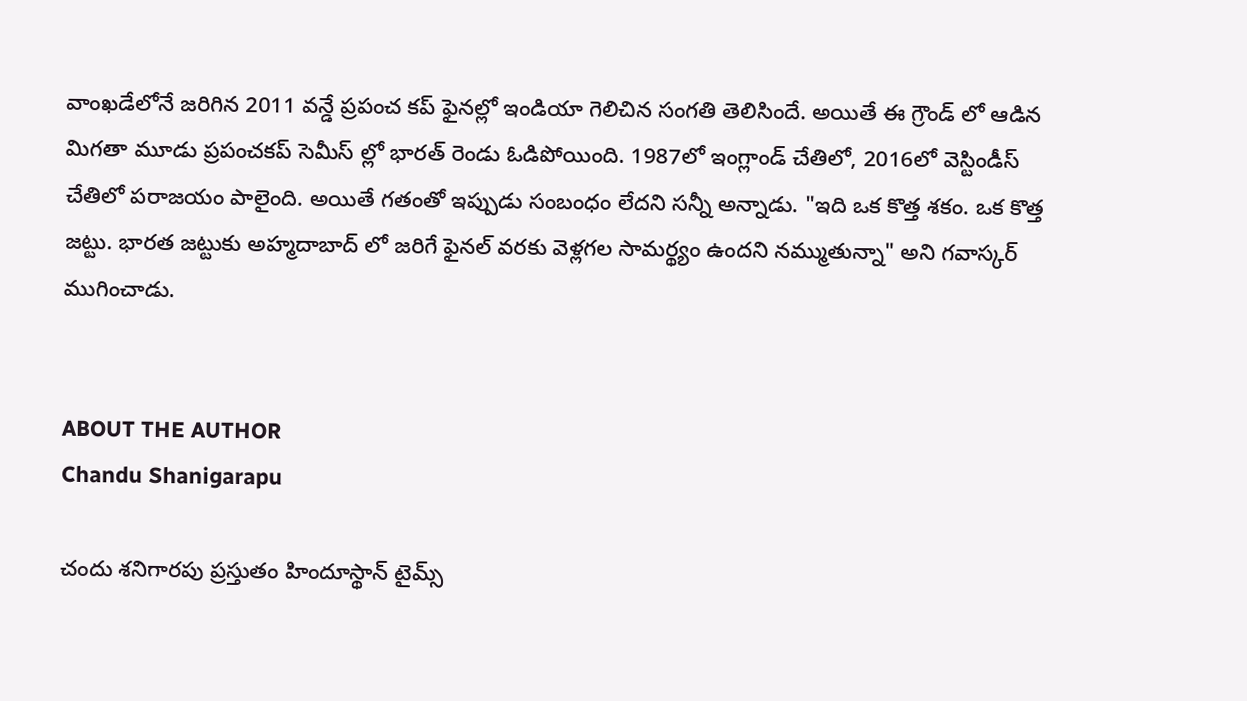వాంఖడేలోనే జరిగిన 2011 వన్డే ప్రపంచ కప్ ఫైనల్లో ఇండియా గెలిచిన సంగతి తెలిసిందే. అయితే ఈ గ్రౌండ్ లో ఆడిన మిగతా మూడు ప్రపంచకప్ సెమీస్ ల్లో భారత్ రెండు ఓడిపోయింది. 1987లో ఇంగ్లాండ్ చేతిలో, 2016లో వెస్టిండీస్ చేతిలో పరాజయం పాలైంది. అయితే గతంతో ఇప్పుడు సంబంధం లేదని సన్నీ అన్నాడు. "ఇది ఒక కొత్త శకం. ఒక కొత్త జట్టు. భారత జట్టుకు అహ్మదాబాద్ లో జరిగే ఫైనల్ వరకు వెళ్లగల సామర్థ్యం ఉందని నమ్ముతున్నా" అని గవాస్కర్ ముగించాడు.


ABOUT THE AUTHOR
Chandu Shanigarapu

చందు శనిగారపు ప్రస్తుతం హిందూస్థాన్ టైమ్స్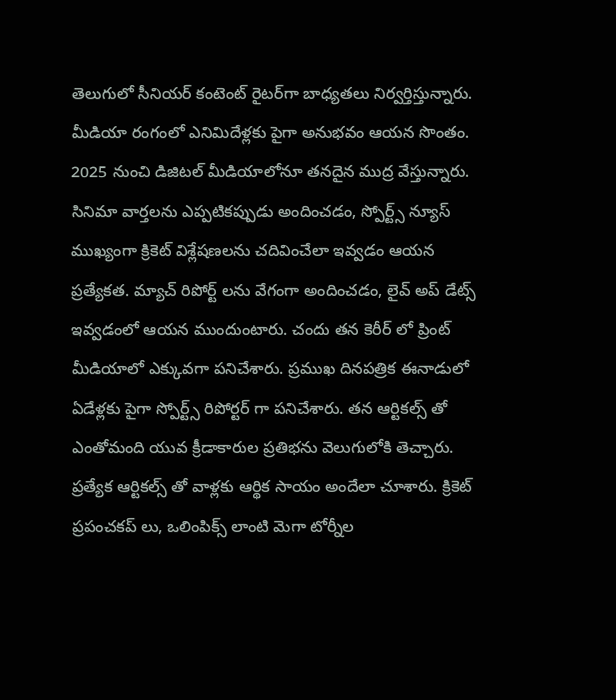తెలుగులో సీనియర్ కంటెంట్ రైట‌ర్‌గా బాధ్యతలు నిర్వర్తిస్తున్నారు. మీడియా రంగంలో ఎనిమిదేళ్లకు పైగా అనుభవం ఆయన సొంతం. 2025 నుంచి డిజిటల్ మీడియాలోనూ తనదైన ముద్ర వేస్తున్నారు. సినిమా వార్తలను ఎప్పటికప్పుడు అందించడం, స్పోర్ట్స్ న్యూస్ ముఖ్యంగా క్రికెట్ విశ్లేషణలను చదివించేలా ఇవ్వడం ఆయన ప్రత్యేకత. మ్యాచ్ రిపోర్ట్ లను వేగంగా అందించడం, లైవ్ అప్ డేట్స్ ఇవ్వడంలో ఆయన ముందుంటారు. చందు తన కెరీర్ లో ప్రింట్ మీడియాలో ఎక్కువగా పనిచేశారు. ప్రముఖ దినపత్రిక ఈనాడులో ఏడేళ్లకు పైగా స్పోర్ట్స్ రిపోర్టర్ గా పనిచేశారు. తన ఆర్టికల్స్ తో ఎంతోమంది యువ క్రీడాకారుల ప్రతిభను వెలుగులోకి తెచ్చారు. ప్రత్యేక ఆర్టికల్స్ తో వాళ్లకు ఆర్థిక సాయం అందేలా చూశారు. క్రికెట్ ప్రపంచకప్ లు, ఒలింపిక్స్ లాంటి మెగా టోర్నీల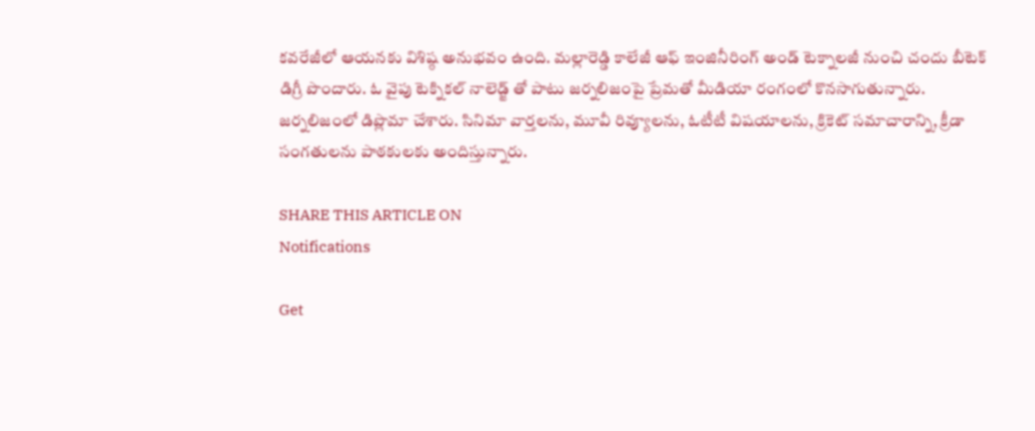కవరేజీలో ఆయనకు విశిష్ఠ అనుభవం ఉంది. మల్లారెడ్డి కాలేజీ ఆఫ్ ఇంజినీరింగ్ అండ్ టెక్నాలజీ నుంచి చందు బీటెక్ డిగ్రీ పొందారు. ఓ వైపు టెక్నికల్ నాలెడ్జ్ తో పాటు జర్నలిజంపై ప్రేమతో మీడియా రంగంలో కొనసాగుతున్నారు. జర్నలిజంలో డిప్లొమా చేశారు. సినిమా వార్తలను, మూవీ రివ్యూలను, ఓటీటీ విషయాలను, క్రికెట్ సమాచారాన్ని, క్రీడా సంగతులను పాఠకులకు అందిస్తున్నారు.

SHARE THIS ARTICLE ON
Notifications

Get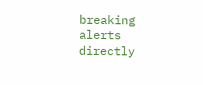breaking alerts directly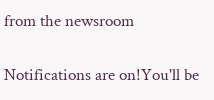from the newsroom

Notifications are on!You'll be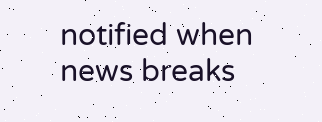notified when news breaks